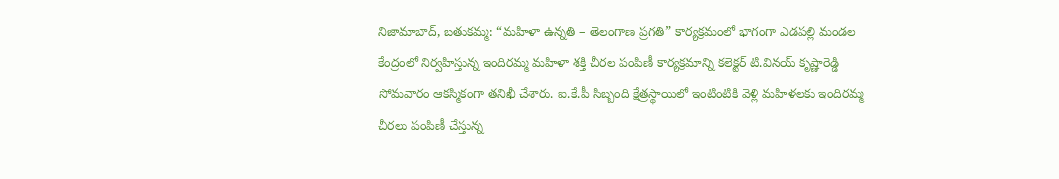నిజామాబాద్, బతుకమ్మ: “మహిళా ఉన్నతి – తెలంగాణ ప్రగతి” కార్యక్రమంలో భాగంగా ఎడపల్లి మండల కేంద్రంలో నిర్వహిస్తున్న ఇందిరమ్మ మహిళా శక్తి చీరల పంపిణీ కార్యక్రమాన్ని కలెక్టర్ టి.వినయ్ కృష్ణారెడ్డి సోమవారం ఆకస్మికంగా తనిఖీ చేశారు. ఐ.కే.పీ సిబ్బంది క్షేత్రస్థాయిలో ఇంటింటికి వెళ్లి మహిళలకు ఇందిరమ్మ చీరలు పంపిణీ చేస్తున్న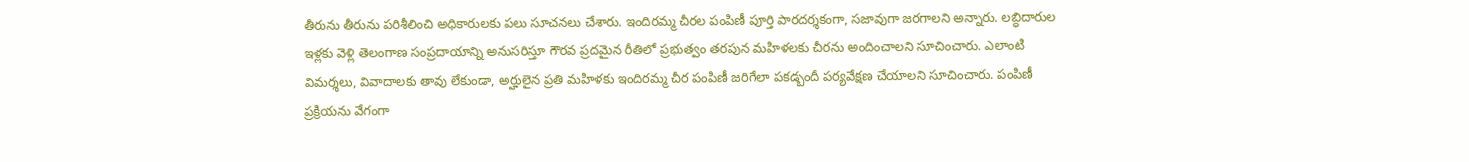తీరును తీరును పరిశీలించి అధికారులకు పలు సూచనలు చేశారు. ఇందిరమ్మ చీరల పంపిణీ పూర్తి పారదర్శకంగా, సజావుగా జరగాలని అన్నారు. లబ్ధిదారుల ఇళ్లకు వెళ్లి తెలంగాణ సంప్రదాయాన్ని అనుసరిస్తూ గౌరవ ప్రదమైన రీతిలో ప్రభుత్వం తరపున మహిళలకు చీరను అందించాలని సూచించారు. ఎలాంటి విమర్శలు, వివాదాలకు తావు లేకుండా, అర్హులైన ప్రతి మహిళకు ఇందిరమ్మ చీర పంపిణీ జరిగేలా పకడ్బందీ పర్యవేక్షణ చేయాలని సూచించారు. పంపిణీ ప్రక్రియను వేగంగా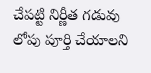చేపట్టి నిర్ణీత గడువు లోపు పూర్తి చేయాలని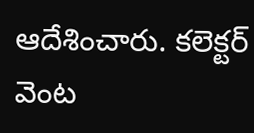ఆదేశించారు. కలెక్టర్ వెంట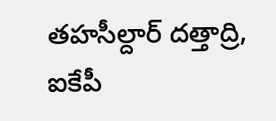తహసీల్దార్ దత్తాద్రి, ఐకేపీ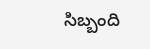సిబ్బంది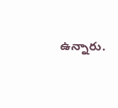ఉన్నారు.